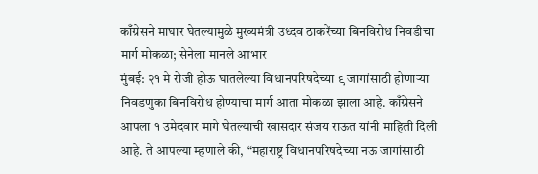काँग्रेसने माघार घेतल्यामुळे मुख्यमंत्री उध्दव ठाकरेंच्या बिनविरोध निवडीचा मार्ग मोकळा; सेनेला मानले आभार
मुंबई: २१ मे रोजी होऊ घातलेल्या विधानपरिषदेच्या ९ जागांसाठी होणाऱ्या निवडणुका बिनविरोध होण्याचा मार्ग आता मोकळा झाला आहे. काँग्रेसने आपला १ उमेदवार मागे घेतल्याची खासदार संजय राऊत यांनी माहिती दिली आहे. ते आपल्या म्हणाले की, “महाराष्ट्र विधानपरिषदेच्या नऊ जागांसाठी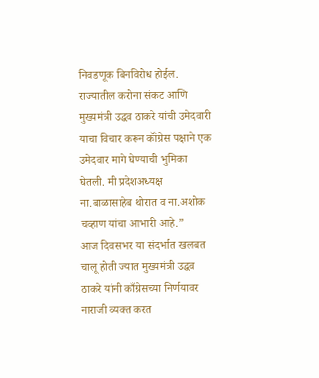निवडणूक बिनविरोध होईल. राज्यातील करोना संकट आणि मुख्यमंत्री उद्धव ठाकरे यांची उमेदवारी याचा विचार करून कॉंग्रेस पक्षाने एक उमेदवार मागे घेण्याची भुमिका घेतली. मी प्रदेशअध्यक्ष ना.बाळासाहेब थोरात व ना.अशोक चव्हाण यांचा आभारी आहे.”
आज दिवसभर या संदर्भात खलबत चालू होती ज्यात मुख्यमंत्री उद्धव ठाकरे यांनी काँग्रेसच्या निर्णयावर नाराजी व्यक्त करत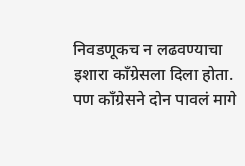निवडणूकच न लढवण्याचा इशारा काँग्रेसला दिला होता. पण काँग्रेसने दोन पावलं मागे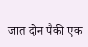जात दोन पैकी एक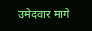उमेदवार मागे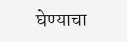घेण्याचा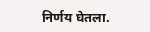निर्णय घेतला.